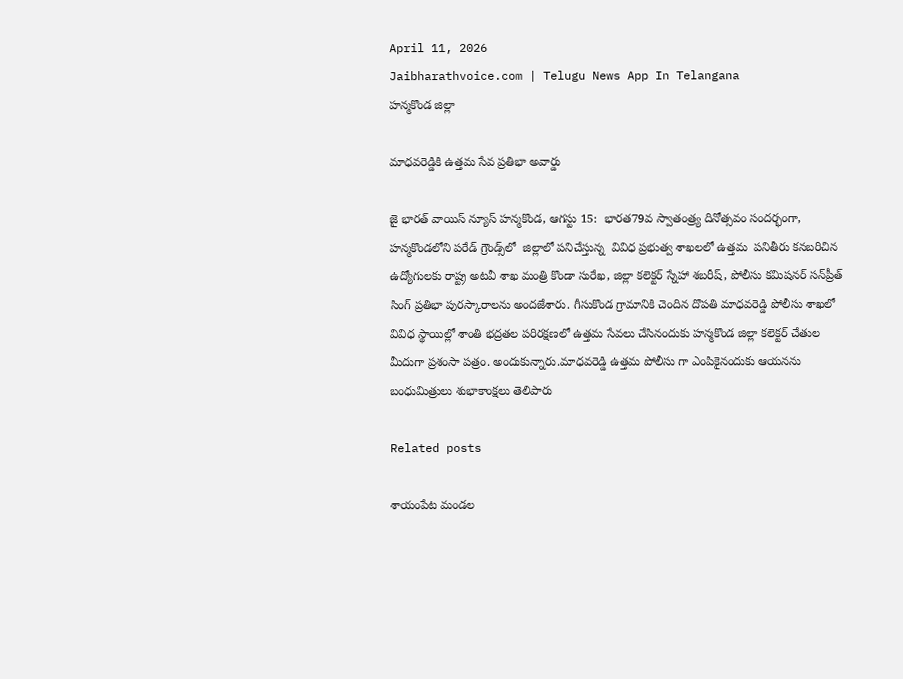April 11, 2026
Jaibharathvoice.com | Telugu News App In Telangana
హన్మకొండ జిల్లా

మాధవరెడ్డికి ఉత్తమ సేవ ప్రతిభా అవార్డు

జై భారత్ వాయిస్ న్యూస్ హన్మకొండ, ఆగస్టు 15:  భారత79వ స్వాతంత్ర్య దినోత్సవం సందర్భంగా, హన్మకొండలోని పరేడ్ గ్రౌండ్స్‌లో  జిల్లాలో పనిచేస్తున్న  వివిధ ప్రభుత్వ శాఖలలో ఉత్తమ  పనితీరు కనబరిచిన ఉద్యోగులకు రాష్ట్ర అటవీ శాఖ మంత్రి కొండా సురేఖ, జిల్లా కలెక్టర్ స్నేహా శబరీష్, పోలీసు కమిషనర్ సన్‌ప్రీత్ సింగ్ ప్రతిభా పురస్కారాలను అందజేశారు. గీసుకొండ గ్రామానికి చెందిన దొపతి మాధవరెడ్డి పోలీసు శాఖలో వివిధ స్థాయిల్లో శాంతి భద్రతల పరిరక్షణలో ఉత్తమ సేవలు చేసినందుకు హన్మకొండ జిల్లా కలెక్టర్ చేతుల మీదుగా ప్రశంసా పత్రం. అందుకున్నారు.మాధవరెడ్డి ఉత్తమ పోలీసు గా ఎంపికైనందుకు ఆయనను బంధుమిత్రులు శుభాకాంక్షలు తెలిపారు

Related posts

శాయంపేట మండల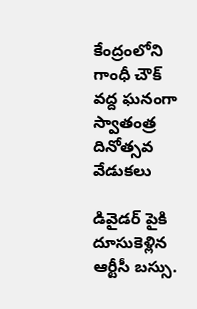కేంద్రంలోని గాంధీ చౌక్ వద్ద ఘనంగా స్వాతంత్ర దినోత్సవ వేడుకలు

డివైడర్ పైకి దూసుకెళ్లిన ఆర్టీసీ బస్సు.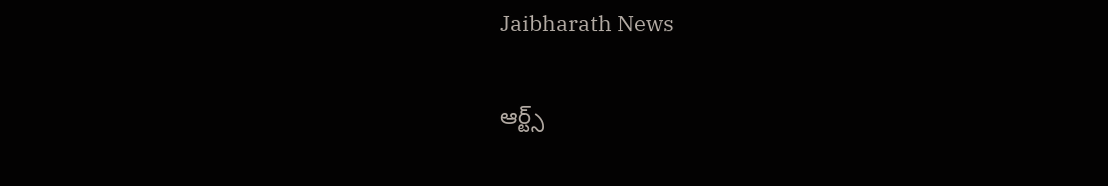Jaibharath News

ఆర్ట్స్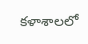కళాశాలలో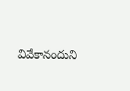వివేకానందుని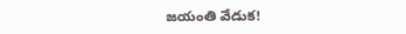జయంతి వేడుక!